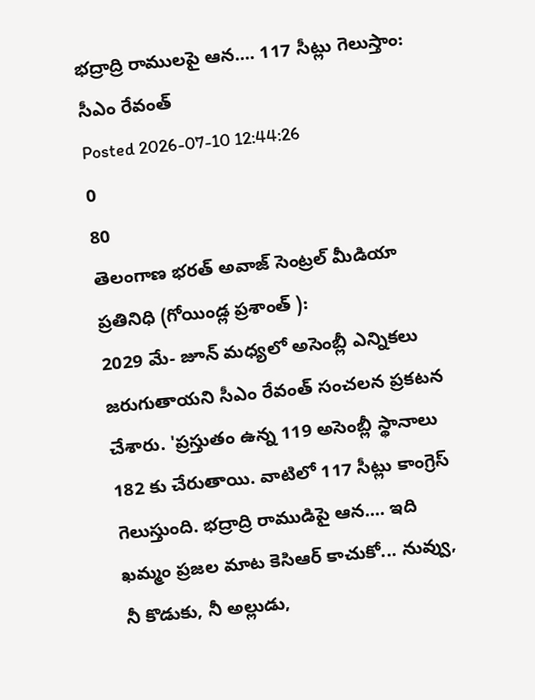భద్రాద్రి రాములపై ఆన.... 117 సీట్లు గెలుస్తాం: సీఎం రేవంత్
Posted 2026-07-10 12:44:26
0
80
తెలంగాణ భరత్ అవాజ్ సెంట్రల్ మీడియా ప్రతినిధి (గోయిండ్ల ప్రశాంత్ ):
2029 మే- జూన్ మధ్యలో అసెంబ్లీ ఎన్నికలు జరుగుతాయని సీఎం రేవంత్ సంచలన ప్రకటన చేశారు. 'ప్రస్తుతం ఉన్న 119 అసెంబ్లీ స్థానాలు 182 కు చేరుతాయి. వాటిలో 117 సీట్లు కాంగ్రెస్ గెలుస్తుంది. భద్రాద్రి రాముడిపై ఆన.... ఇది ఖమ్మం ప్రజల మాట కెసిఆర్ కాచుకో... నువ్వు, నీ కొడుకు, నీ అల్లుడు,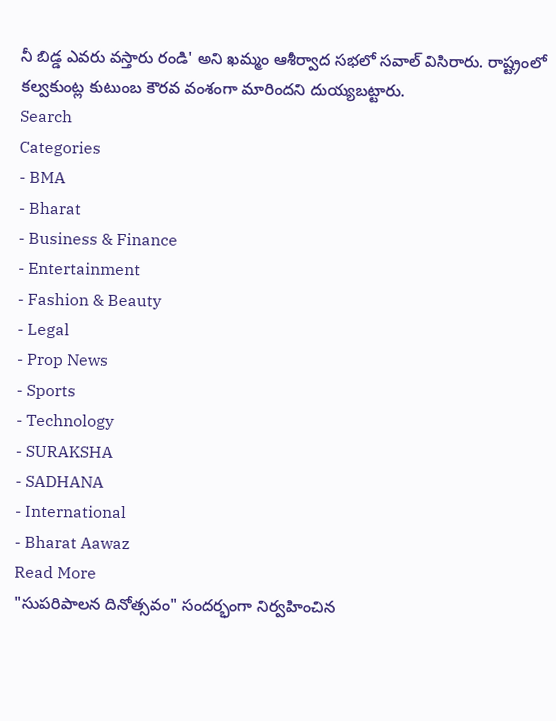నీ బిడ్డ ఎవరు వస్తారు రండి' అని ఖమ్మం ఆశీర్వాద సభలో సవాల్ విసిరారు. రాష్ట్రంలో కల్వకుంట్ల కుటుంబ కౌరవ వంశంగా మారిందని దుయ్యబట్టారు.
Search
Categories
- BMA
- Bharat
- Business & Finance
- Entertainment
- Fashion & Beauty
- Legal
- Prop News
- Sports
- Technology
- SURAKSHA
- SADHANA
- International
- Bharat Aawaz
Read More
"సుపరిపాలన దినోత్సవం" సందర్భంగా నిర్వహించిన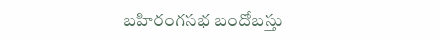బహిరంగసభ బందోబస్తు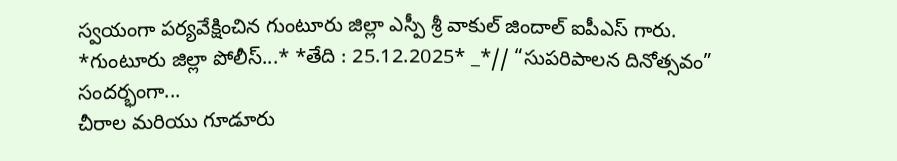స్వయంగా పర్యవేక్షించిన గుంటూరు జిల్లా ఎస్పీ శ్రీ వాకుల్ జిందాల్ ఐపీఎస్ గారు.
*గుంటూరు జిల్లా పోలీస్...* *తేది : 25.12.2025* _*// “సుపరిపాలన దినోత్సవం” సందర్భంగా...
చీరాల మరియు గూడూరు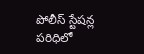పోలీస్ స్టేషన్ల పరిధిలో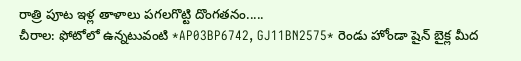రాత్రి పూట ఇళ్ల తాళాలు పగలగొట్టి దొంగతనం.....
చీరాల: ఫోటోలో ఉన్నటువంటి *AP03BP6742, GJ11BN2575* రెండు హోండా షైన్ బైక్ల మీద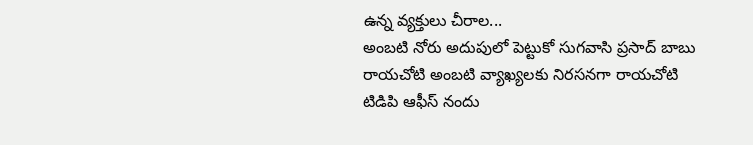ఉన్న వ్యక్తులు చీరాల...
అంబటి నోరు అదుపులో పెట్టుకో సుగవాసి ప్రసాద్ బాబు
రాయచోటి అంబటి వ్యాఖ్యలకు నిరసనగా రాయచోటి టిడిపి ఆఫీస్ నందు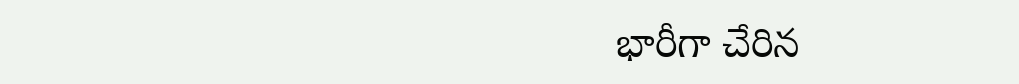భారీగా చేరిన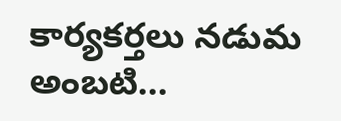కార్యకర్తలు నడుమ అంబటి...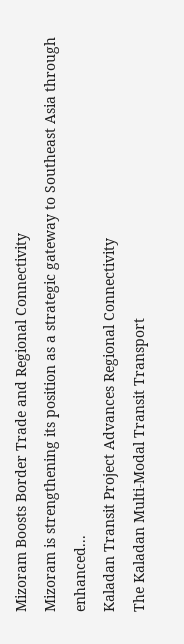Mizoram Boosts Border Trade and Regional Connectivity
Mizoram is strengthening its position as a strategic gateway to Southeast Asia through enhanced...
Kaladan Transit Project Advances Regional Connectivity
The Kaladan Multi-Modal Transit Transport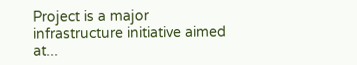Project is a major infrastructure initiative aimed at...